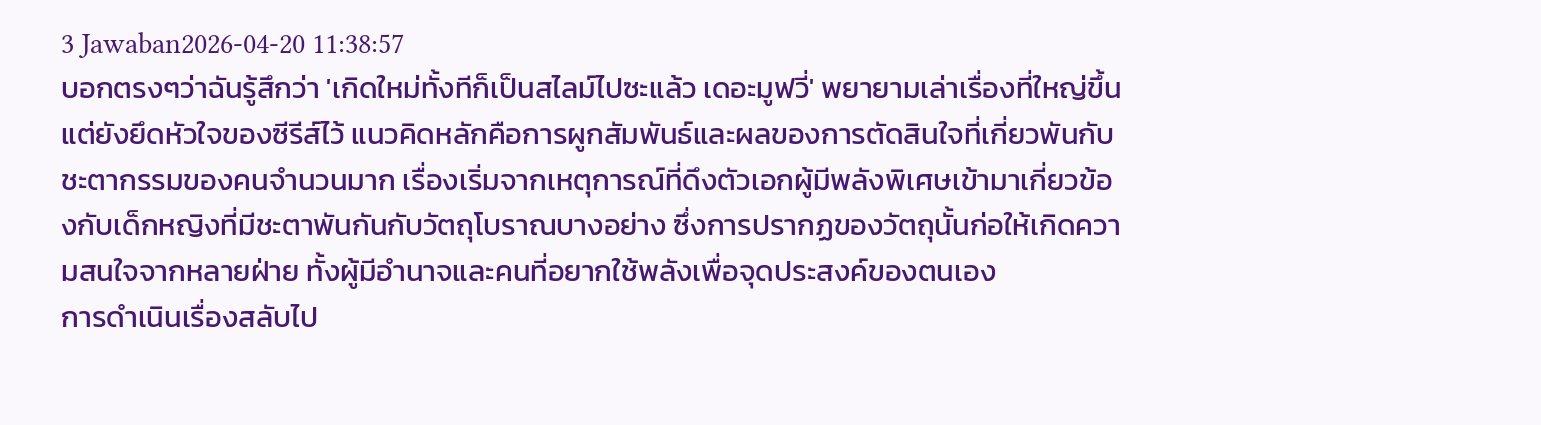3 Jawaban2026-04-20 11:38:57
บอกตรงๆว่าฉันรู้สึกว่า 'เกิดใหม่ทั้งทีก็เป็นสไลม์ไปซะแล้ว เดอะมูฟวี่' พยายามเล่าเรื่องที่ใหญ่ขึ้นแต่ยังยึดหัวใจของซีรีส์ไว้ แนวคิดหลักคือการผูกสัมพันธ์และผลของการตัดสินใจที่เกี่ยวพันกับชะตากรรมของคนจำนวนมาก เรื่องเริ่มจากเหตุการณ์ที่ดึงตัวเอกผู้มีพลังพิเศษเข้ามาเกี่ยวข้องกับเด็กหญิงที่มีชะตาพันกันกับวัตถุโบราณบางอย่าง ซึ่งการปรากฏของวัตถุนั้นก่อให้เกิดความสนใจจากหลายฝ่าย ทั้งผู้มีอำนาจและคนที่อยากใช้พลังเพื่อจุดประสงค์ของตนเอง
การดำเนินเรื่องสลับไป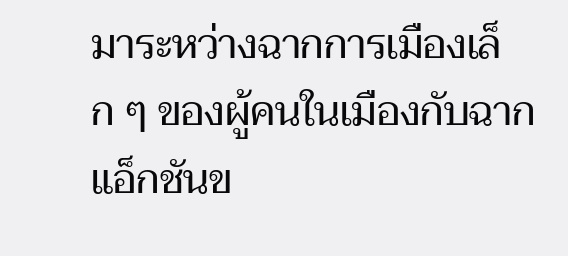มาระหว่างฉากการเมืองเล็ก ๆ ของผู้คนในเมืองกับฉากแอ็กชันข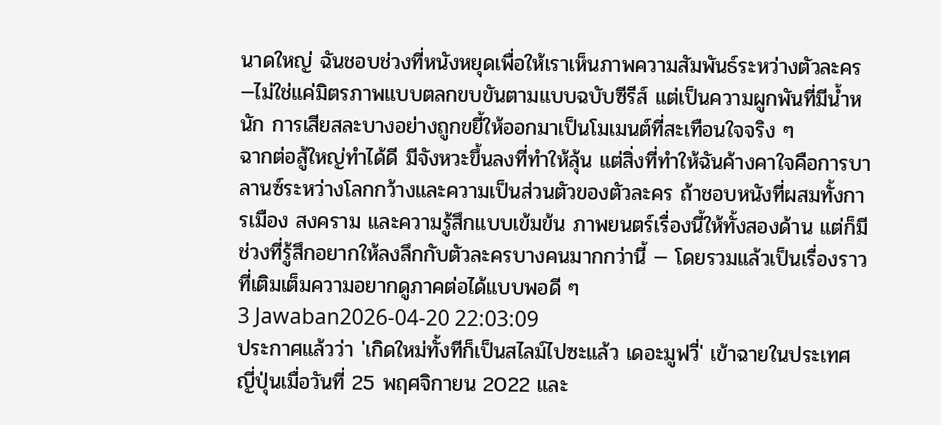นาดใหญ่ ฉันชอบช่วงที่หนังหยุดเพื่อให้เราเห็นภาพความสัมพันธ์ระหว่างตัวละคร—ไม่ใช่แค่มิตรภาพแบบตลกขบขันตามแบบฉบับซีรีส์ แต่เป็นความผูกพันที่มีน้ำหนัก การเสียสละบางอย่างถูกขยี้ให้ออกมาเป็นโมเมนต์ที่สะเทือนใจจริง ๆ
ฉากต่อสู้ใหญ่ทำได้ดี มีจังหวะขึ้นลงที่ทำให้ลุ้น แต่สิ่งที่ทำให้ฉันค้างคาใจคือการบาลานซ์ระหว่างโลกกว้างและความเป็นส่วนตัวของตัวละคร ถ้าชอบหนังที่ผสมทั้งการเมือง สงคราม และความรู้สึกแบบเข้มข้น ภาพยนตร์เรื่องนี้ให้ทั้งสองด้าน แต่ก็มีช่วงที่รู้สึกอยากให้ลงลึกกับตัวละครบางคนมากกว่านี้ — โดยรวมแล้วเป็นเรื่องราวที่เติมเต็มความอยากดูภาคต่อได้แบบพอดี ๆ
3 Jawaban2026-04-20 22:03:09
ประกาศแล้วว่า 'เกิดใหม่ทั้งทีก็เป็นสไลม์ไปซะแล้ว เดอะมูฟวี่' เข้าฉายในประเทศญี่ปุ่นเมื่อวันที่ 25 พฤศจิกายน 2022 และ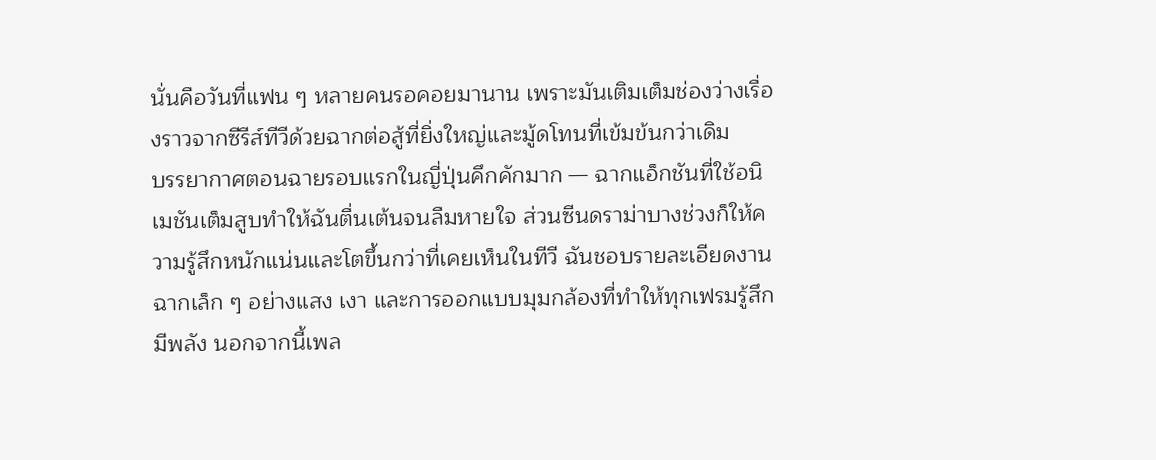นั่นคือวันที่แฟน ๆ หลายคนรอคอยมานาน เพราะมันเติมเต็มช่องว่างเรื่องราวจากซีรีส์ทีวีด้วยฉากต่อสู้ที่ยิ่งใหญ่และมู้ดโทนที่เข้มข้นกว่าเดิม
บรรยากาศตอนฉายรอบแรกในญี่ปุ่นคึกคักมาก — ฉากแอ็กชันที่ใช้อนิเมชันเต็มสูบทำให้ฉันตื่นเต้นจนลืมหายใจ ส่วนซีนดราม่าบางช่วงก็ให้ความรู้สึกหนักแน่นและโตขึ้นกว่าที่เคยเห็นในทีวี ฉันชอบรายละเอียดงานฉากเล็ก ๆ อย่างแสง เงา และการออกแบบมุมกล้องที่ทำให้ทุกเฟรมรู้สึกมีพลัง นอกจากนี้เพล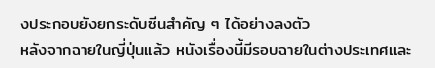งประกอบยังยกระดับซีนสำคัญ ๆ ได้อย่างลงตัว
หลังจากฉายในญี่ปุ่นแล้ว หนังเรื่องนี้มีรอบฉายในต่างประเทศและ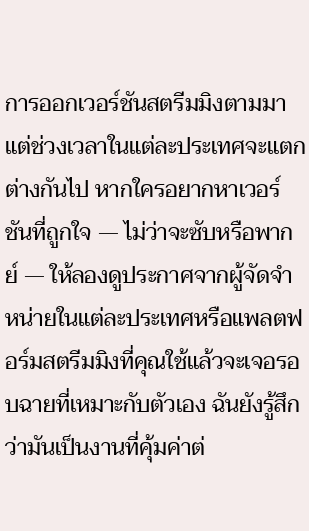การออกเวอร์ชันสตรีมมิงตามมา แต่ช่วงเวลาในแต่ละประเทศจะแตกต่างกันไป หากใครอยากหาเวอร์ชันที่ถูกใจ — ไม่ว่าจะซับหรือพากย์ — ให้ลองดูประกาศจากผู้จัดจำหน่ายในแต่ละประเทศหรือแพลตฟอร์มสตรีมมิงที่คุณใช้แล้วจะเจอรอบฉายที่เหมาะกับตัวเอง ฉันยังรู้สึกว่ามันเป็นงานที่คุ้มค่าต่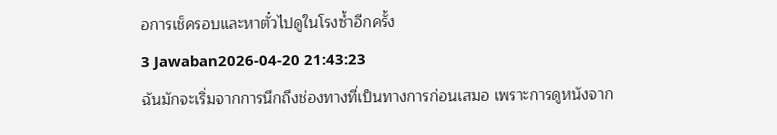อการเช็ครอบและหาตั๋วไปดูในโรงซ้ำอีกครั้ง
3 Jawaban2026-04-20 21:43:23
ฉันมักจะเริ่มจากการนึกถึงช่องทางที่เป็นทางการก่อนเสมอ เพราะการดูหนังจาก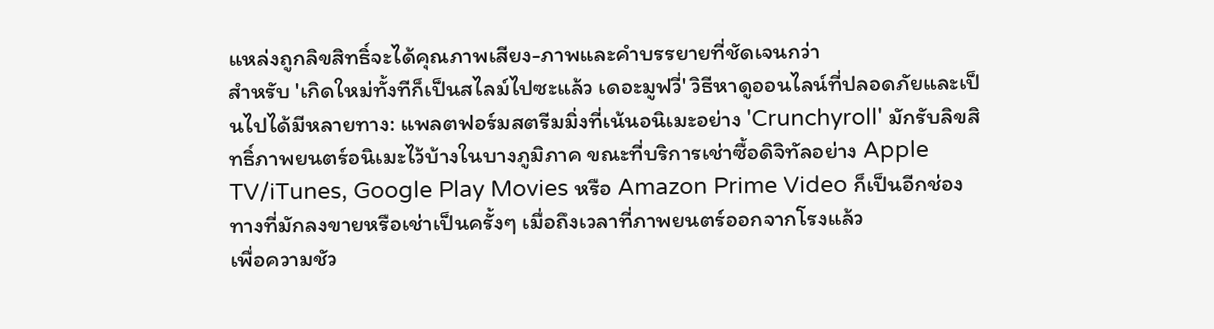แหล่งถูกลิขสิทธิ์จะได้คุณภาพเสียง-ภาพและคำบรรยายที่ชัดเจนกว่า
สำหรับ 'เกิดใหม่ทั้งทีก็เป็นสไลม์ไปซะแล้ว เดอะมูฟวี่' วิธีหาดูออนไลน์ที่ปลอดภัยและเป็นไปได้มีหลายทาง: แพลตฟอร์มสตรีมมิ่งที่เน้นอนิเมะอย่าง 'Crunchyroll' มักรับลิขสิทธิ์ภาพยนตร์อนิเมะไว้บ้างในบางภูมิภาค ขณะที่บริการเช่าซื้อดิจิทัลอย่าง Apple TV/iTunes, Google Play Movies หรือ Amazon Prime Video ก็เป็นอีกช่องทางที่มักลงขายหรือเช่าเป็นครั้งๆ เมื่อถึงเวลาที่ภาพยนตร์ออกจากโรงแล้ว
เพื่อความชัว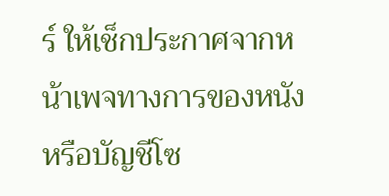ร์ ให้เช็กประกาศจากหน้าเพจทางการของหนังหรือบัญชีโซ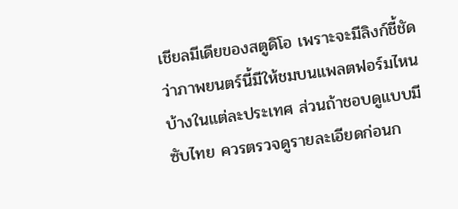เชียลมีเดียของสตูดิโอ เพราะจะมีลิงก์ชี้ชัดว่าภาพยนตร์นี้มีให้ชมบนแพลตฟอร์มไหนบ้างในแต่ละประเทศ ส่วนถ้าชอบดูแบบมีซับไทย ควรตรวจดูรายละเอียดก่อนก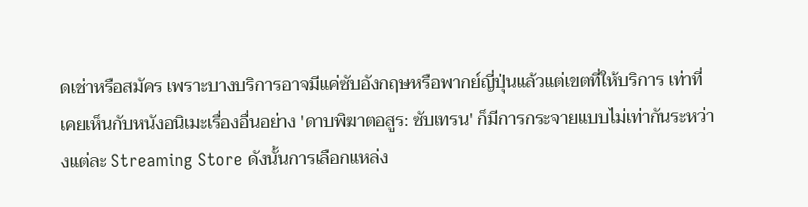ดเช่าหรือสมัคร เพราะบางบริการอาจมีแค่ซับอังกฤษหรือพากย์ญี่ปุ่นแล้วแต่เขตที่ให้บริการ เท่าที่เคยเห็นกับหนังอนิเมะเรื่องอื่นอย่าง 'ดาบพิฆาตอสูร: ซับเทรน' ก็มีการกระจายแบบไม่เท่ากันระหว่างแต่ละ Streaming Store ดังนั้นการเลือกแหล่ง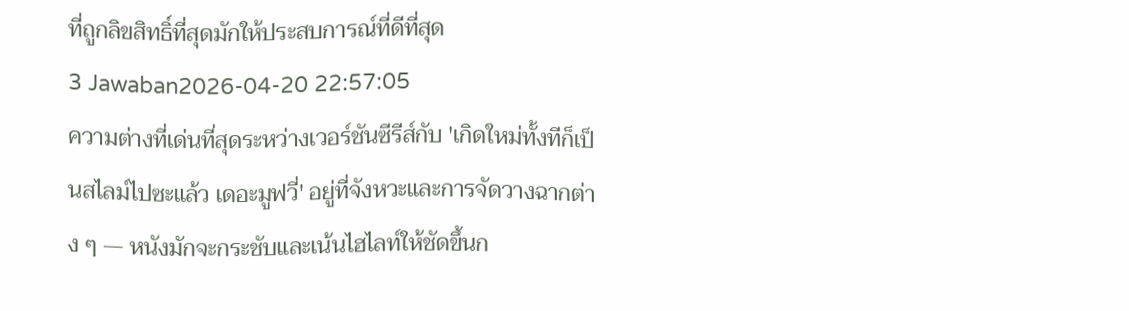ที่ถูกลิขสิทธิ์ที่สุดมักให้ประสบการณ์ที่ดีที่สุด
3 Jawaban2026-04-20 22:57:05
ความต่างที่เด่นที่สุดระหว่างเวอร์ชันซีรีส์กับ 'เกิดใหม่ทั้งทีก็เป็นสไลม์ไปซะแล้ว เดอะมูฟวี่' อยู่ที่จังหวะและการจัดวางฉากต่าง ๆ — หนังมักจะกระชับและเน้นไฮไลท์ให้ชัดขึ้นก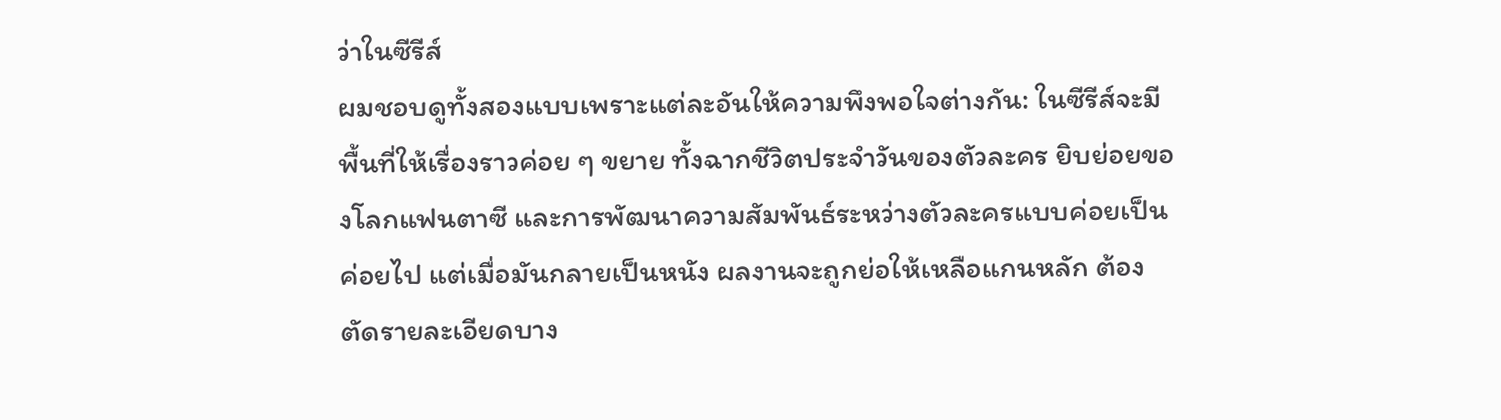ว่าในซีรีส์
ผมชอบดูทั้งสองแบบเพราะแต่ละอันให้ความพึงพอใจต่างกัน: ในซีรีส์จะมีพื้นที่ให้เรื่องราวค่อย ๆ ขยาย ทั้งฉากชีวิตประจำวันของตัวละคร ยิบย่อยของโลกแฟนตาซี และการพัฒนาความสัมพันธ์ระหว่างตัวละครแบบค่อยเป็นค่อยไป แต่เมื่อมันกลายเป็นหนัง ผลงานจะถูกย่อให้เหลือแกนหลัก ต้องตัดรายละเอียดบาง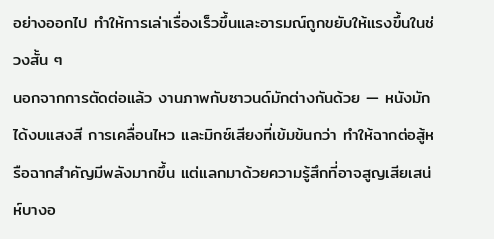อย่างออกไป ทำให้การเล่าเรื่องเร็วขึ้นและอารมณ์ถูกขยับให้แรงขึ้นในช่วงสั้น ๆ
นอกจากการตัดต่อแล้ว งานภาพกับซาวนด์มักต่างกันด้วย — หนังมักได้งบแสงสี การเคลื่อนไหว และมิกซ์เสียงที่เข้มข้นกว่า ทำให้ฉากต่อสู้หรือฉากสำคัญมีพลังมากขึ้น แต่แลกมาด้วยความรู้สึกที่อาจสูญเสียเสน่ห์บางอ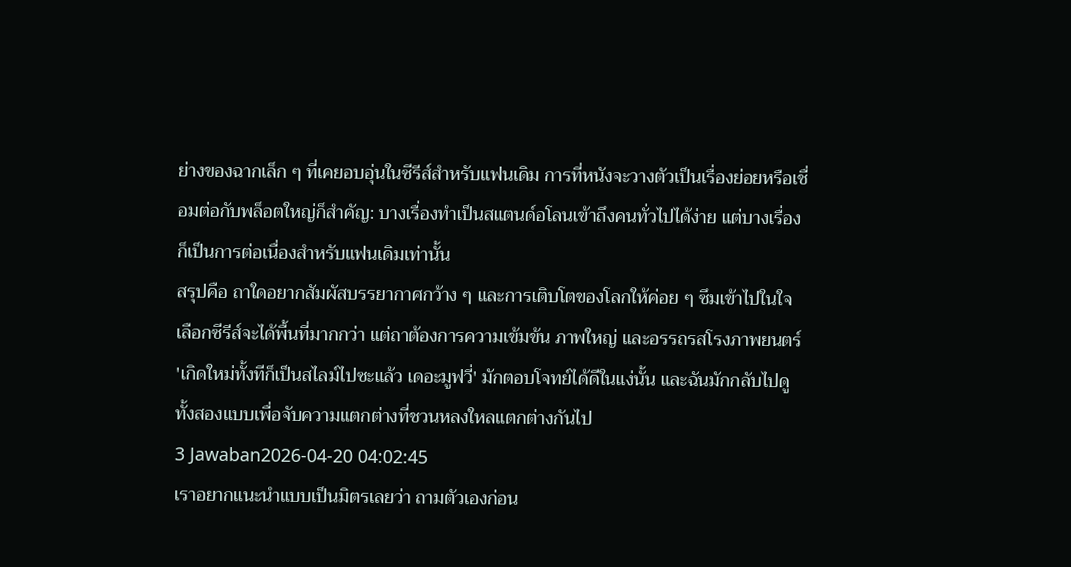ย่างของฉากเล็ก ๆ ที่เคยอบอุ่นในซีรีส์สำหรับแฟนเดิม การที่หนังจะวางตัวเป็นเรื่องย่อยหรือเชื่อมต่อกับพล็อตใหญ่ก็สำคัญ: บางเรื่องทำเป็นสแตนด์อโลนเข้าถึงคนทั่วไปได้ง่าย แต่บางเรื่องก็เป็นการต่อเนื่องสำหรับแฟนเดิมเท่านั้น
สรุปคือ ถาใดอยากสัมผัสบรรยากาศกว้าง ๆ และการเติบโตของโลกให้ค่อย ๆ ซึมเข้าไปในใจ เลือกซีรีส์จะได้พื้นที่มากกว่า แต่ถาต้องการความเข้มข้น ภาพใหญ่ และอรรถรสโรงภาพยนตร์ 'เกิดใหม่ทั้งทีก็เป็นสไลม์ไปซะแล้ว เดอะมูฟวี่' มักตอบโจทย์ได้ดีในแง่นั้น และฉันมักกลับไปดูทั้งสองแบบเพื่อจับความแตกต่างที่ชวนหลงใหลแตกต่างกันไป
3 Jawaban2026-04-20 04:02:45
เราอยากแนะนำแบบเป็นมิตรเลยว่า ถามตัวเองก่อน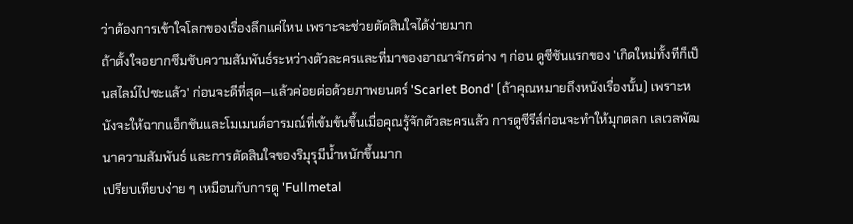ว่าต้องการเข้าใจโลกของเรื่องลึกแค่ไหน เพราะจะช่วยตัดสินใจได้ง่ายมาก
ถ้าตั้งใจอยากซึมซับความสัมพันธ์ระหว่างตัวละครและที่มาของอาณาจักรต่าง ๆ ก่อน ดูซีซันแรกของ 'เกิดใหม่ทั้งทีก็เป็นสไลม์ไปซะแล้ว' ก่อนจะดีที่สุด—แล้วค่อยต่อด้วยภาพยนตร์ 'Scarlet Bond' (ถ้าคุณหมายถึงหนังเรื่องนั้น) เพราะหนังจะให้ฉากแอ็กชันและโมเมนต์อารมณ์ที่เข้มข้นขึ้นเมื่อคุณรู้จักตัวละครแล้ว การดูซีรีส์ก่อนจะทำให้มุกตลก เลเวลพัฒนาความสัมพันธ์ และการตัดสินใจของริมุรุมีน้ำหนักขึ้นมาก
เปรียบเทียบง่าย ๆ เหมือนกับการดู 'Fullmetal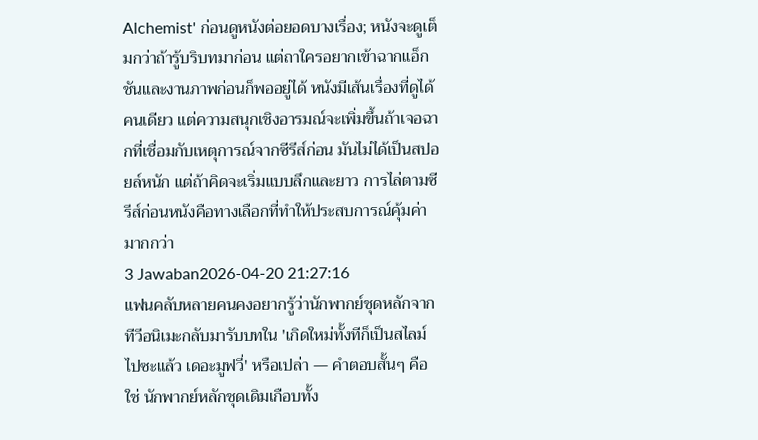Alchemist' ก่อนดูหนังต่อยอดบางเรื่อง; หนังจะดูเต็มกว่าถ้ารู้บริบทมาก่อน แต่ถาใครอยากเข้าฉากแอ็กชันและงานภาพก่อนก็พออยู่ได้ หนังมีเส้นเรื่องที่ดูได้คนเดียว แต่ความสนุกเชิงอารมณ์จะเพิ่มขึ้นถ้าเจอฉากที่เชื่อมกับเหตุการณ์จากซีรีส์ก่อน มันไม่ได้เป็นสปอยล์หนัก แต่ถ้าคิดจะเริ่มแบบลึกและยาว การไล่ตามซีรีส์ก่อนหนังคือทางเลือกที่ทำให้ประสบการณ์คุ้มค่ามากกว่า
3 Jawaban2026-04-20 21:27:16
แฟนคลับหลายคนคงอยากรู้ว่านักพากย์ชุดหลักจากทีวีอนิเมะกลับมารับบทใน 'เกิดใหม่ทั้งทีก็เป็นสไลม์ไปซะแล้ว เดอะมูฟวี่' หรือเปล่า — คำตอบสั้นๆ คือใช่ นักพากย์หลักชุดเดิมเกือบทั้ง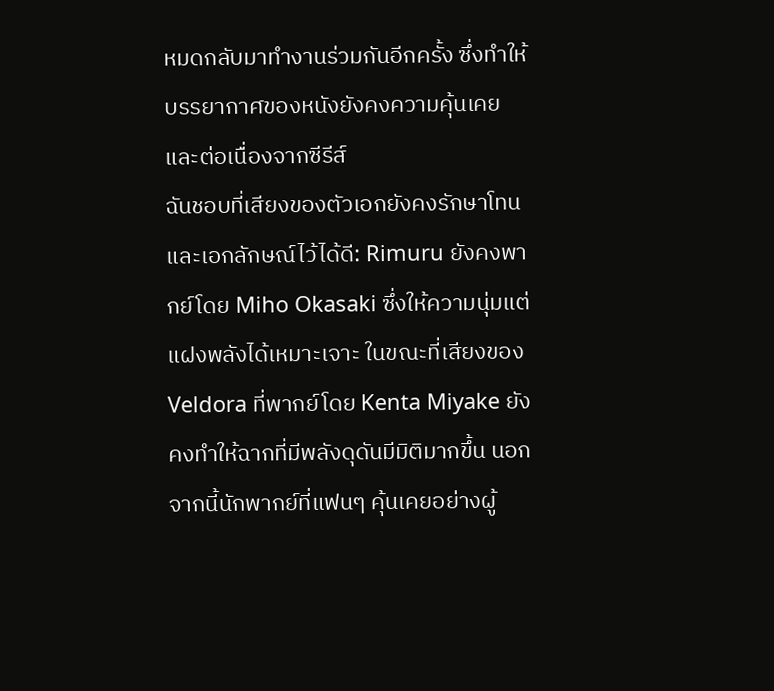หมดกลับมาทำงานร่วมกันอีกครั้ง ซึ่งทำให้บรรยากาศของหนังยังคงความคุ้นเคยและต่อเนื่องจากซีรีส์
ฉันชอบที่เสียงของตัวเอกยังคงรักษาโทนและเอกลักษณ์ไว้ได้ดี: Rimuru ยังคงพากย์โดย Miho Okasaki ซึ่งให้ความนุ่มแต่แฝงพลังได้เหมาะเจาะ ในขณะที่เสียงของ Veldora ที่พากย์โดย Kenta Miyake ยังคงทำให้ฉากที่มีพลังดุดันมีมิติมากขึ้น นอกจากนี้นักพากย์ที่แฟนๆ คุ้นเคยอย่างผู้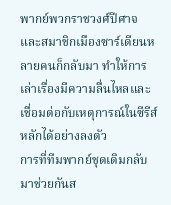พากย์พวกราชวงศ์ปีศาจและสมาชิกเมืองซาร์เดียนหลายคนก็กลับมา ทำให้การเล่าเรื่องมีความลื่นไหลและเชื่อมต่อกับเหตุการณ์ในซีรีส์หลักได้อย่างลงตัว
การที่ทีมพากย์ชุดเดิมกลับมาช่วยกันส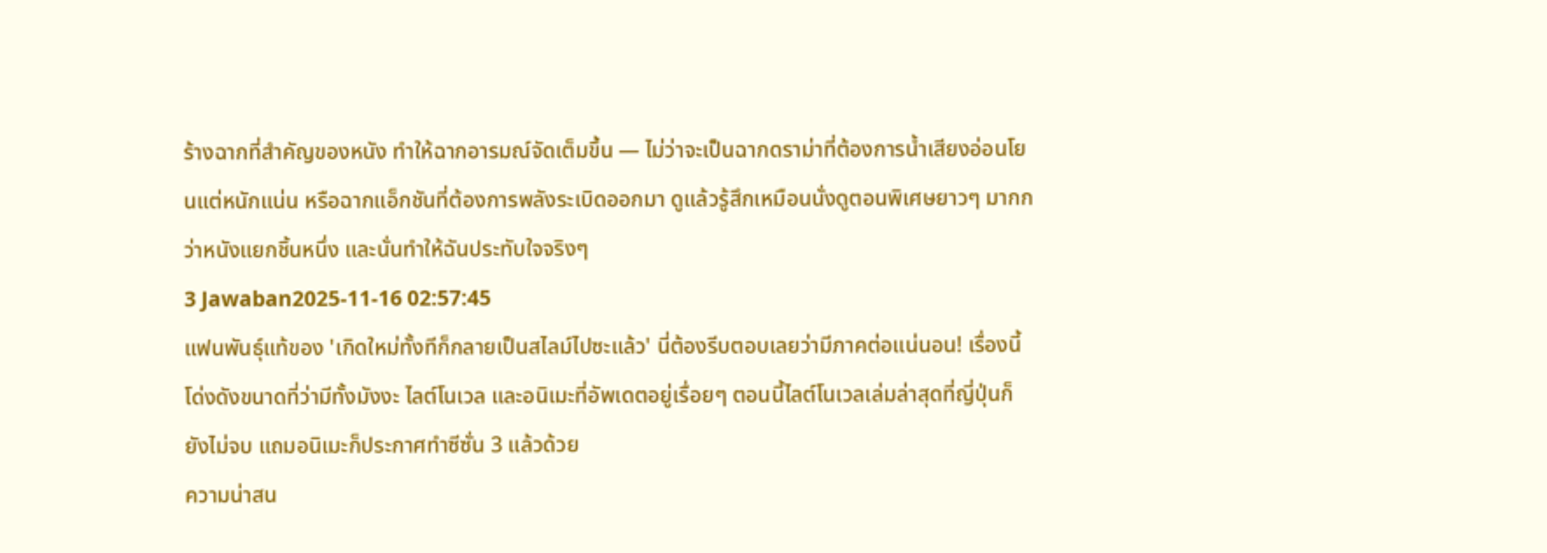ร้างฉากที่สำคัญของหนัง ทำให้ฉากอารมณ์จัดเต็มขึ้น — ไม่ว่าจะเป็นฉากดราม่าที่ต้องการน้ำเสียงอ่อนโยนแต่หนักแน่น หรือฉากแอ็กชันที่ต้องการพลังระเบิดออกมา ดูแล้วรู้สึกเหมือนนั่งดูตอนพิเศษยาวๆ มากกว่าหนังแยกชิ้นหนึ่ง และนั่นทำให้ฉันประทับใจจริงๆ
3 Jawaban2025-11-16 02:57:45
แฟนพันธุ์แท้ของ 'เกิดใหม่ทั้งทีก็กลายเป็นสไลม์ไปซะแล้ว' นี่ต้องรีบตอบเลยว่ามีภาคต่อแน่นอน! เรื่องนี้โด่งดังขนาดที่ว่ามีทั้งมังงะ ไลต์โนเวล และอนิเมะที่อัพเดตอยู่เรื่อยๆ ตอนนี้ไลต์โนเวลเล่มล่าสุดที่ญี่ปุ่นก็ยังไม่จบ แถมอนิเมะก็ประกาศทำซีซั่น 3 แล้วด้วย
ความน่าสน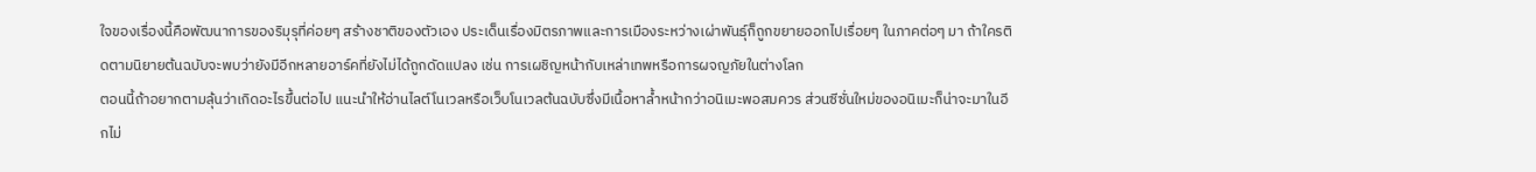ใจของเรื่องนี้คือพัฒนาการของริมุรุที่ค่อยๆ สร้างชาติของตัวเอง ประเด็นเรื่องมิตรภาพและการเมืองระหว่างเผ่าพันธุ์ก็ถูกขยายออกไปเรื่อยๆ ในภาคต่อๆ มา ถ้าใครติดตามนิยายต้นฉบับจะพบว่ายังมีอีกหลายอาร์คที่ยังไม่ได้ถูกดัดแปลง เช่น การเผชิญหน้ากับเหล่าเทพหรือการผจญภัยในต่างโลก
ตอนนี้ถ้าอยากตามลุ้นว่าเกิดอะไรขึ้นต่อไป แนะนำให้อ่านไลต์โนเวลหรือเว็บโนเวลต้นฉบับซึ่งมีเนื้อหาล้ำหน้ากว่าอนิเมะพอสมควร ส่วนซีซั่นใหม่ของอนิเมะก็น่าจะมาในอีกไม่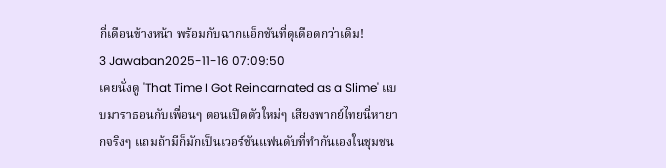กี่เดือนข้างหน้า พร้อมกับฉากแอ็กชันที่ดุเดือดกว่าเดิม!
3 Jawaban2025-11-16 07:09:50
เคยนั่งดู 'That Time I Got Reincarnated as a Slime' แบบมาราธอนกับเพื่อนๆ ตอนเปิดตัวใหม่ๆ เสียงพากย์ไทยนี่หายากจริงๆ แถมถ้ามีก็มักเป็นเวอร์ชันแฟนดับที่ทำกันเองในชุมชน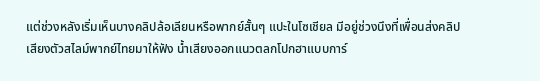แต่ช่วงหลังเริ่มเห็นบางคลิปล้อเลียนหรือพากย์สั้นๆ แปะในโซเชียล มีอยู่ช่วงนึงที่เพื่อนส่งคลิปเสียงตัวสไลม์พากย์ไทยมาให้ฟัง น้ำเสียงออกแนวตลกโปกฮาแบบการ์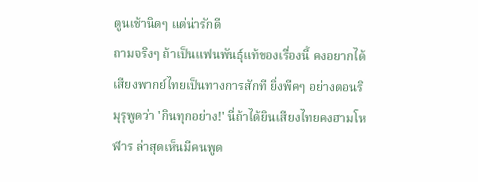ตูนเช้านิดๆ แต่น่ารักดี
ถามจริงๆ ถ้าเป็นแฟนพันธุ์แท้ของเรื่องนี้ คงอยากได้เสียงพากย์ไทยเป็นทางการสักที ยิ่งพีคๆ อย่างตอนริมุรุพูดว่า 'กินทุกอย่าง!' นี่ถ้าได้ยินเสียงไทยคงฮามโหฬาร ล่าสุดเห็นมีคนพูด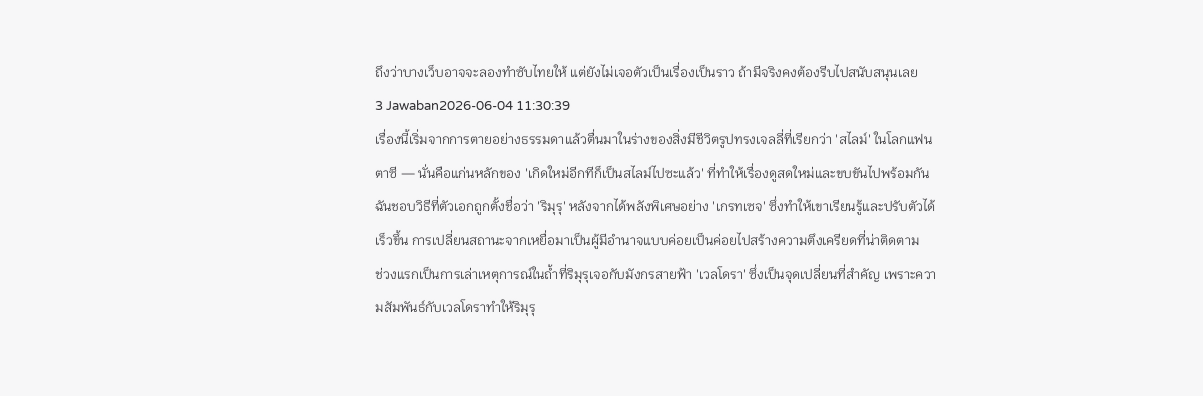ถึงว่าบางเว็บอาจจะลองทำซับไทยให้ แต่ยังไม่เจอตัวเป็นเรื่องเป็นราว ถ้ามีจริงคงต้องรีบไปสนับสนุนเลย
3 Jawaban2026-06-04 11:30:39
เรื่องนี้เริ่มจากการตายอย่างธรรมดาแล้วตื่นมาในร่างของสิ่งมีชีวิตรูปทรงเจลลี่ที่เรียกว่า 'สไลม์' ในโลกแฟนตาซี — นั่นคือแก่นหลักของ 'เกิดใหม่อีกทีก็เป็นสไลม์ไปซะแล้ว' ที่ทำให้เรื่องดูสดใหม่และขบขันไปพร้อมกัน ฉันชอบวิธีที่ตัวเอกถูกตั้งชื่อว่า 'ริมุรุ' หลังจากได้พลังพิเศษอย่าง 'เกรทเซจ' ซึ่งทำให้เขาเรียนรู้และปรับตัวได้เร็วขึ้น การเปลี่ยนสถานะจากเหยื่อมาเป็นผู้มีอำนาจแบบค่อยเป็นค่อยไปสร้างความตึงเครียดที่น่าติดตาม
ช่วงแรกเป็นการเล่าเหตุการณ์ในถ้ำที่ริมุรุเจอกับมังกรสายฟ้า 'เวลโดรา' ซึ่งเป็นจุดเปลี่ยนที่สำคัญ เพราะความสัมพันธ์กับเวลโดราทำให้ริมุรุ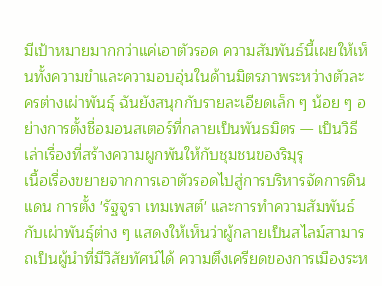มีเป้าหมายมากกว่าแค่เอาตัวรอด ความสัมพันธ์นี้เผยให้เห็นทั้งความขำและความอบอุ่นในด้านมิตรภาพระหว่างตัวละครต่างเผ่าพันธุ์ ฉันยังสนุกกับรายละเอียดเล็ก ๆ น้อย ๆ อย่างการตั้งชื่อมอนสเตอร์ที่กลายเป็นพันธมิตร — เป็นวิธีเล่าเรื่องที่สร้างความผูกพันให้กับชุมชนของริมุรุ
เนื้อเรื่องขยายจากการเอาตัวรอดไปสู่การบริหารจัดการดินแดน การตั้ง 'รัฐจูรา เทมเพสต์' และการทำความสัมพันธ์กับเผ่าพันธุ์ต่าง ๆ แสดงให้เห็นว่าผู้กลายเป็นสไลม์สามารถเป็นผู้นำที่มีวิสัยทัศน์ได้ ความตึงเครียดของการเมืองระห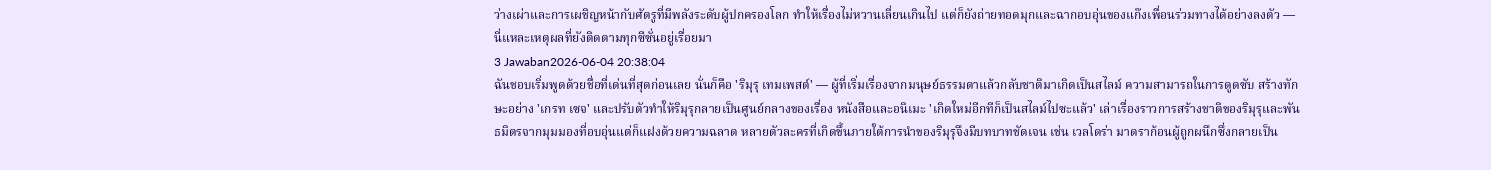ว่างเผ่าและการเผชิญหน้ากับศัตรูที่มีพลังระดับผู้ปกครองโลก ทำให้เรื่องไม่หวานเลี่ยนเกินไป แต่ก็ยังถ่ายทอดมุกและฉากอบอุ่นของแก๊งเพื่อนร่วมทางได้อย่างลงตัว — นี่แหละเหตุผลที่ยังติดตามทุกซีซั่นอยู่เรื่อยมา
3 Jawaban2026-06-04 20:38:04
ฉันชอบเริ่มพูดด้วยชื่อที่เด่นที่สุดก่อนเลย นั่นก็คือ 'ริมุรุ เทมเพสต์' — ผู้ที่เริ่มเรื่องจากมนุษย์ธรรมดาแล้วกลับชาติมาเกิดเป็นสไลม์ ความสามารถในการดูดซับ สร้างทักษะอย่าง 'เกรท เซจ' และปรับตัวทำให้ริมุรุกลายเป็นศูนย์กลางของเรื่อง หนังสือและอนิเมะ 'เกิดใหม่อีกทีก็เป็นสไลม์ไปซะแล้ว' เล่าเรื่องราวการสร้างชาติของริมุรุและพันธมิตรจากมุมมองที่อบอุ่นแต่ก็แฝงด้วยความฉลาด หลายตัวละครที่เกิดขึ้นภายใต้การนำของริมุรุจึงมีบทบาทชัดเจน เช่น เวลโดร่า มาดราก้อนผู้ถูกผนึกซึ่งกลายเป็น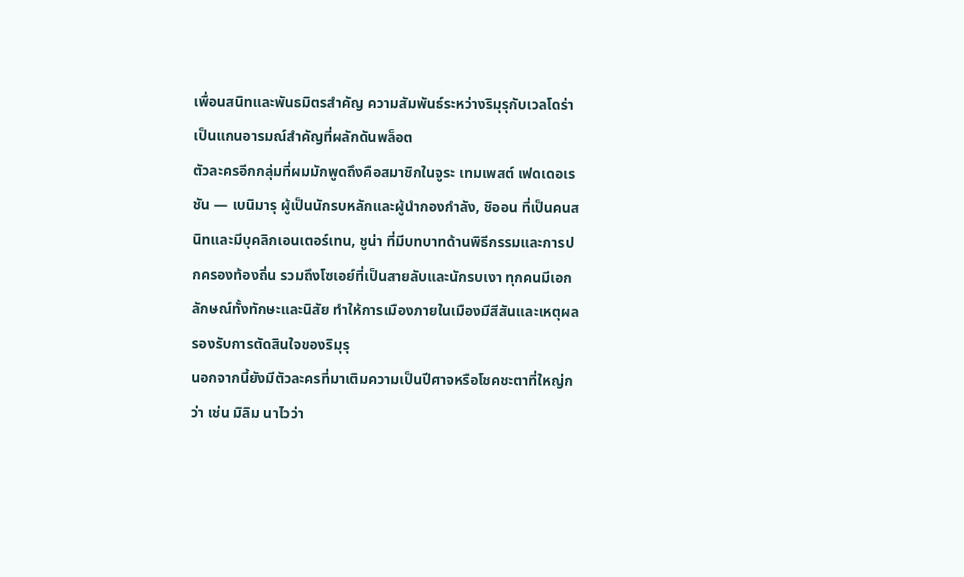เพื่อนสนิทและพันธมิตรสำคัญ ความสัมพันธ์ระหว่างริมุรุกับเวลโดร่าเป็นแกนอารมณ์สำคัญที่ผลักดันพล็อต
ตัวละครอีกกลุ่มที่ผมมักพูดถึงคือสมาชิกในจูระ เทมเพสต์ เฟดเดอเรชัน — เบนิมารุ ผู้เป็นนักรบหลักและผู้นำกองกำลัง, ชิออน ที่เป็นคนสนิทและมีบุคลิกเอนเตอร์เทน, ชูน่า ที่มีบทบาทด้านพิธีกรรมและการปกครองท้องถิ่น รวมถึงโซเอย์ที่เป็นสายลับและนักรบเงา ทุกคนมีเอกลักษณ์ทั้งทักษะและนิสัย ทำให้การเมืองภายในเมืองมีสีสันและเหตุผลรองรับการตัดสินใจของริมุรุ
นอกจากนี้ยังมีตัวละครที่มาเติมความเป็นปีศาจหรือโชคชะตาที่ใหญ่กว่า เช่น มิลิม นาไวว่า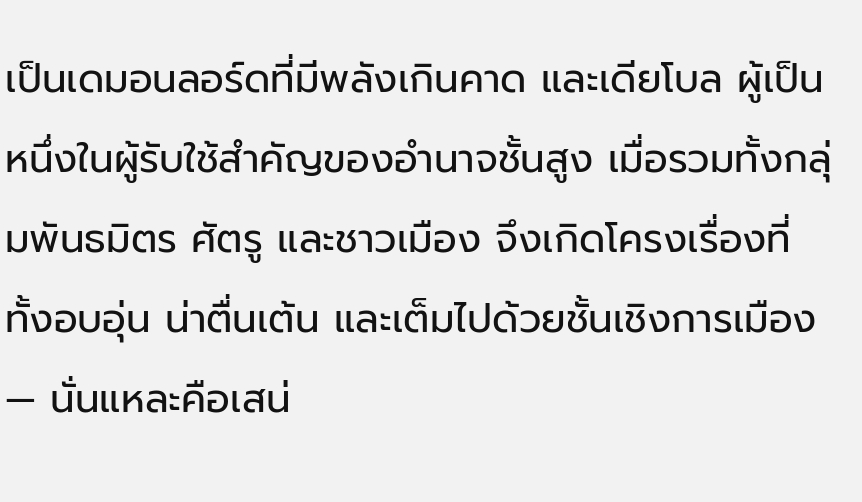เป็นเดมอนลอร์ดที่มีพลังเกินคาด และเดียโบล ผู้เป็นหนึ่งในผู้รับใช้สำคัญของอำนาจชั้นสูง เมื่อรวมทั้งกลุ่มพันธมิตร ศัตรู และชาวเมือง จึงเกิดโครงเรื่องที่ทั้งอบอุ่น น่าตื่นเต้น และเต็มไปด้วยชั้นเชิงการเมือง — นั่นแหละคือเสน่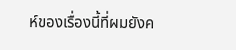ห์ของเรื่องนี้ที่ผมยังค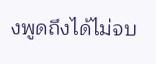งพูดถึงได้ไม่จบ